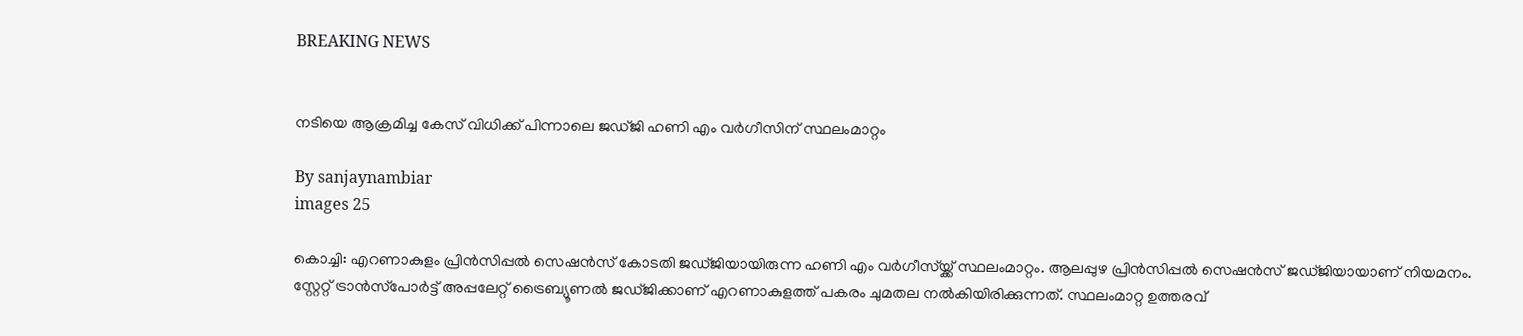BREAKING NEWS


നടിയെ ആക്രമിച്ച കേസ് വിധിക്ക് പിന്നാലെ ജഡ്ജി ഹണി എം വർഗീസിന് സ്ഥലംമാറ്റം

By sanjaynambiar
images 25

കൊച്ചി: എറണാകുളം പ്രിൻസിപ്പൽ സെഷൻസ് കോടതി ജഡ്ജിയായിരുന്ന ഹണി എം വർഗീസ്യ്ക്ക് സ്ഥലംമാറ്റം. ആലപ്പുഴ പ്രിൻസിപ്പൽ സെഷൻസ് ജഡ്ജിയായാണ് നിയമനം. സ്റ്റേറ്റ് ട്രാൻസ്‌പോർട്ട് അപ്പലേറ്റ് ട്രൈബ്യൂണൽ ജഡ്ജിക്കാണ് എറണാകുളത്ത് പകരം ചുമതല നൽകിയിരിക്കുന്നത്. സ്ഥലംമാറ്റ ഉത്തരവ്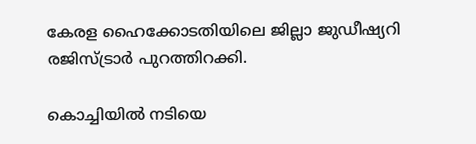കേരള ഹൈക്കോടതിയിലെ ജില്ലാ ജുഡീഷ്യറി രജിസ്ട്രാർ പുറത്തിറക്കി.

കൊച്ചിയിൽ നടിയെ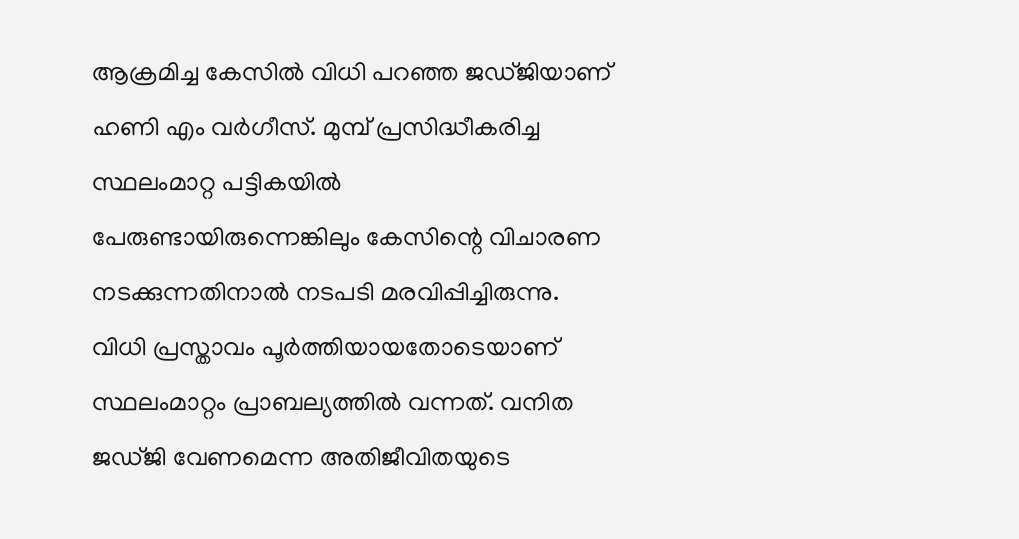ആക്രമിച്ച കേസിൽ വിധി പറഞ്ഞ ജഡ്ജിയാണ് ഹണി എം വർഗീസ്. മുമ്പ് പ്രസിദ്ധീകരിച്ച സ്ഥലംമാറ്റ പട്ടികയിൽ പേരുണ്ടായിരുന്നെങ്കിലും കേസിന്റെ വിചാരണ നടക്കുന്നതിനാൽ നടപടി മരവിപ്പിച്ചിരുന്നു. വിധി പ്രസ്താവം പൂർത്തിയായതോടെയാണ് സ്ഥലംമാറ്റം പ്രാബല്യത്തിൽ വന്നത്. വനിത ജഡ്ജി വേണമെന്ന അതിജീവിതയുടെ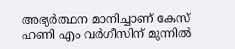അഭ്യർത്ഥന മാനിച്ചാണ് കേസ് ഹണി എം വർഗീസിന് മുന്നിൽ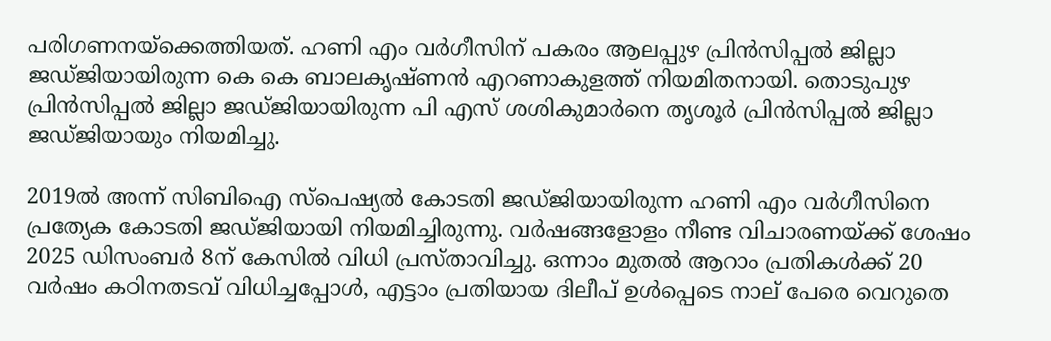പരിഗണനയ്ക്കെത്തിയത്. ഹണി എം വർഗീസിന് പകരം ആലപ്പുഴ പ്രിൻസിപ്പൽ ജില്ലാ ജഡ്ജിയായിരുന്ന കെ കെ ബാലകൃഷ്ണൻ എറണാകുളത്ത് നിയമിതനായി. തൊടുപുഴ പ്രിൻസിപ്പൽ ജില്ലാ ജഡ്ജിയായിരുന്ന പി എസ് ശശികുമാർനെ തൃശൂർ പ്രിൻസിപ്പൽ ജില്ലാ ജഡ്ജിയായും നിയമിച്ചു.

2019ൽ അന്ന് സിബിഐ സ്പെഷ്യൽ കോടതി ജഡ്ജിയായിരുന്ന ഹണി എം വർഗീസിനെ പ്രത്യേക കോടതി ജഡ്ജിയായി നിയമിച്ചിരുന്നു. വർഷങ്ങളോളം നീണ്ട വിചാരണയ്ക്ക് ശേഷം 2025 ഡിസംബർ 8ന് കേസിൽ വിധി പ്രസ്താവിച്ചു. ഒന്നാം മുതൽ ആറാം പ്രതികൾക്ക് 20 വർഷം കഠിനതടവ് വിധിച്ചപ്പോൾ, എട്ടാം പ്രതിയായ ദിലീപ് ഉൾപ്പെടെ നാല് പേരെ വെറുതെ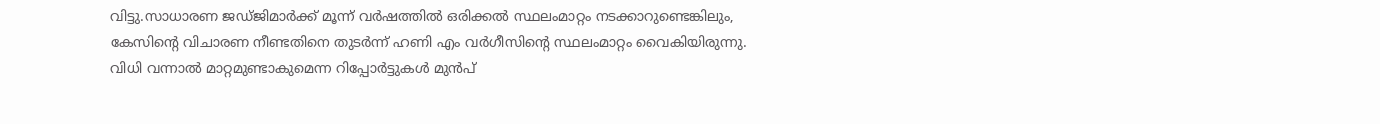വിട്ടു.സാധാരണ ജഡ്ജിമാർക്ക് മൂന്ന് വർഷത്തിൽ ഒരിക്കൽ സ്ഥലംമാറ്റം നടക്കാറുണ്ടെങ്കിലും, കേസിന്റെ വിചാരണ നീണ്ടതിനെ തുടർന്ന് ഹണി എം വർഗീസിന്റെ സ്ഥലംമാറ്റം വൈകിയിരുന്നു. വിധി വന്നാൽ മാറ്റമുണ്ടാകുമെന്ന റിപ്പോർട്ടുകൾ മുൻപ്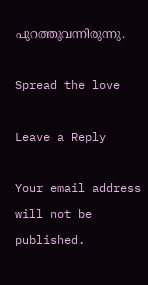പുറത്തുവന്നിരുന്നു.

Spread the love

Leave a Reply

Your email address will not be published.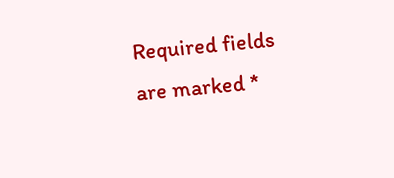Required fields are marked *